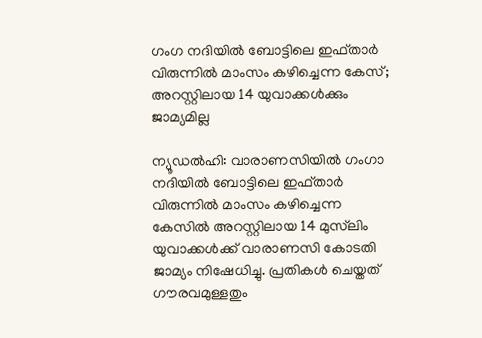ഗംഗ നദിയിൽ ബോട്ടിലെ ഇഫ്താർ വിരുന്നിൽ മാംസം കഴിച്ചെന്ന കേസ്; അറസ്റ്റിലായ 14 യുവാക്കൾക്കും ജാമ്യമില്ല

ന്യൂഡൽഹി: വാരാണസിയിൽ ഗംഗാ നദിയിൽ ബോട്ടിലെ ഇഫ്താർ വിരുന്നിൽ മാംസം കഴിച്ചെന്ന കേസിൽ അറസ്റ്റിലായ 14 മുസ്‍ലിം യുവാക്കൾക്ക് വാരാണസി കോടതി ജാമ്യം നിഷേധിച്ചു. പ്രതികൾ ചെയ്തത് ഗൗരവമുള്ളതും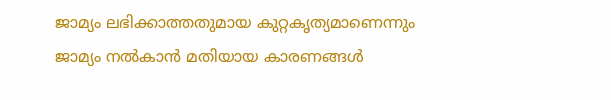ജാമ്യം ലഭിക്കാത്തതുമായ കുറ്റകൃത്യമാണെന്നും ജാമ്യം നൽകാൻ മതിയായ കാരണങ്ങൾ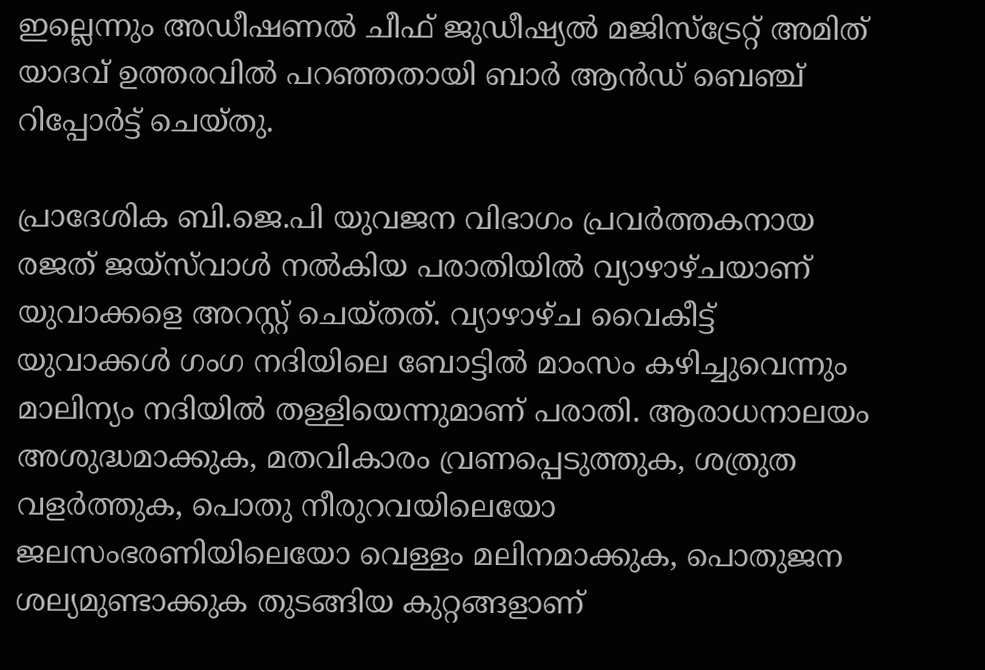ഇല്ലെന്നും അഡീഷണൽ ചീഫ് ജുഡീഷ്യൽ മജിസ്ട്രേറ്റ് അമിത് യാദവ് ഉത്തരവിൽ പറഞ്ഞതായി ബാർ ആൻഡ് ബെഞ്ച് റിപ്പോർട്ട് ചെയ്തു.

പ്രാദേശിക ബി.ജെ.പി യുവജന വിഭാഗം പ്രവർത്തകനായ രജത് ജയ്സ്‍വാൾ നൽകിയ പരാതിയിൽ വ്യാഴാഴ്ചയാണ് യുവാക്കളെ അറസ്റ്റ് ചെയ്തത്. വ്യാഴാഴ്ച വൈകീട്ട് യുവാക്കൾ ഗംഗ നദിയിലെ ബോട്ടിൽ മാംസം കഴിച്ചുവെന്നും മാലിന്യം നദിയിൽ തള്ളിയെന്നുമാണ് പരാതി. ആരാധനാലയം അശുദ്ധമാക്കുക, മതവികാരം വ്രണപ്പെടുത്തുക, ശത്രുത വളർത്തുക, പൊതു നീരുറവയിലെയോ ജലസംഭരണിയിലെയോ വെള്ളം മലിനമാക്കുക, പൊതുജന ശല്യമുണ്ടാക്കുക തുടങ്ങിയ കുറ്റങ്ങളാണ്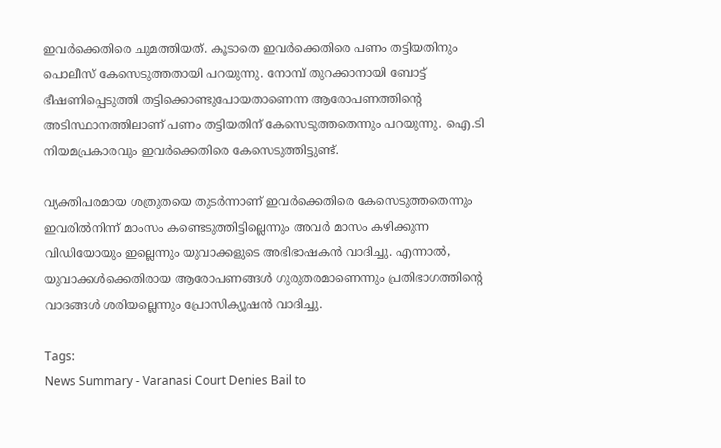ഇവർക്കെതിരെ ചുമത്തിയത്. കൂടാതെ ഇവർക്കെതിരെ പണം തട്ടിയതിനും പൊലീസ് കേസെടുത്തതായി പറയുന്നു. നോമ്പ് തുറക്കാനായി ബോട്ട് ഭീഷണിപ്പെടുത്തി തട്ടിക്കൊണ്ടുപോയതാണെന്ന ആരോപണത്തിന്റെ അടിസ്ഥാനത്തിലാണ് പണം തട്ടിയതിന് കേസെടുത്തതെന്നും പറയുന്നു. ഐ.ടി നിയമപ്രകാരവും ഇവർക്കെതിരെ കേസെടുത്തിട്ടുണ്ട്.

വ്യക്തിപരമായ ശത്രുതയെ തുടർന്നാണ് ഇവർക്കെതിരെ കേസെടുത്തതെന്നും ഇവരിൽനിന്ന് മാംസം കണ്ടെടുത്തിട്ടില്ലെന്നും അവർ മാസം കഴിക്കുന്ന വിഡിയോയും ഇല്ലെന്നും യുവാക്കളുടെ അഭിഭാഷകൻ വാദിച്ചു. എന്നാൽ, യുവാക്കൾക്കെതിരായ ആരോപണങ്ങൾ ഗുരുതരമാണെന്നും പ്രതിഭാഗത്തിന്റെ വാദങ്ങൾ ശരിയല്ലെന്നും പ്രോസിക്യൂഷൻ വാദിച്ചു.

Tags:
News Summary - Varanasi Court Denies Bail to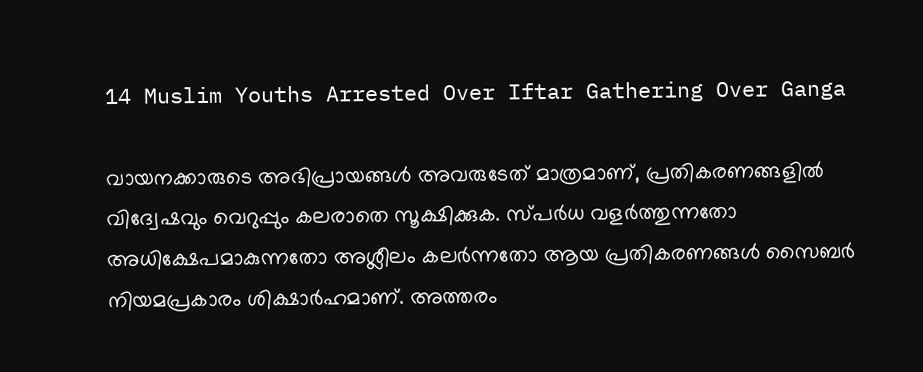14 Muslim Youths Arrested Over Iftar Gathering Over Ganga

വായനക്കാരുടെ അഭിപ്രായങ്ങള്‍ അവരുടേത് മാത്രമാണ്, പ്രതികരണങ്ങളിൽ വിദ്വേഷവും വെറുപ്പും കലരാതെ സൂക്ഷിക്കുക. സ്പർധ വളർത്തുന്നതോ അധിക്ഷേപമാകുന്നതോ അശ്ലീലം കലർന്നതോ ആയ പ്രതികരണങ്ങൾ സൈബർ നിയമപ്രകാരം ശിക്ഷാർഹമാണ്. അത്തരം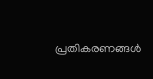പ്രതികരണങ്ങൾ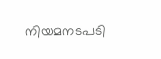നിയമനടപടി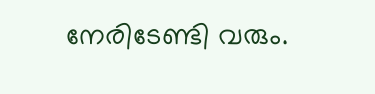നേരിടേണ്ടി വരും.